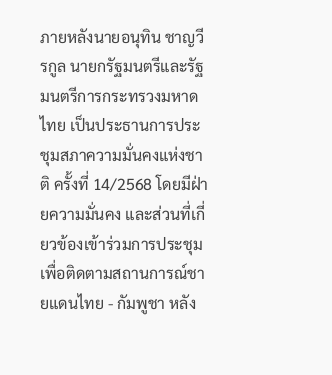ภายหลังนายอนุทิน ชาญวีรกูล นายกรัฐมนตรีและรัฐมนตรีการกระทรวงมหาดไทย เป็นประธานการประชุมสภาความมั่นคงแห่งชาติ ครั้งที่ 14/2568 โดยมีฝ่ายความมั่นคง และส่วนที่เกี่ยวข้องเข้าร่วมการประชุม เพื่อติดตามสถานการณ์ชายแดนไทย - กัมพูชา หลัง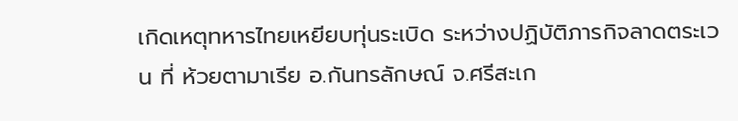เกิดเหตุทหารไทยเหยียบทุ่นระเบิด ระหว่างปฏิบัติภารกิจลาดตระเวน ที่ ห้วยตามาเรีย อ.กันทรลักษณ์ จ.ศรีสะเก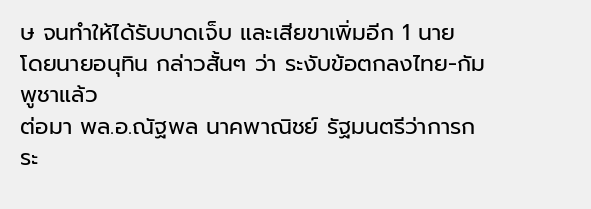ษ จนทำให้ได้รับบาดเจ็บ และเสียขาเพิ่มอีก 1 นาย
โดยนายอนุทิน กล่าวสั้นๆ ว่า ระงับข้อตกลงไทย-กัมพูชาแล้ว
ต่อมา พล.อ.ณัฐพล นาคพาณิชย์ รัฐมนตรีว่าการกระ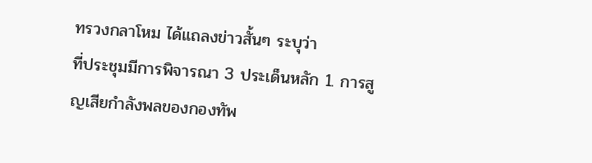ทรวงกลาโหม ได้แถลงข่าวสั้นๆ ระบุว่า
ที่ประชุมมีการพิจารณา 3 ประเด็นหลัก 1. การสูญเสียกำลังพลของกองทัพ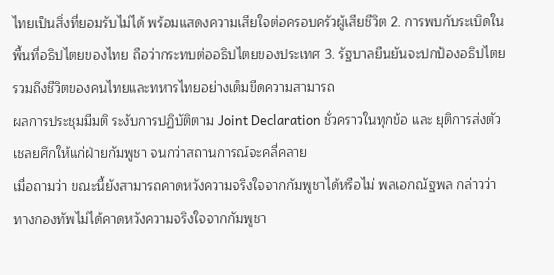ไทยเป็นสิ่งที่ยอมรับไม่ได้ พร้อมแสดงความเสียใจต่อครอบครัวผู้เสียชีวิต 2. การพบกับระเบิดในพื้นที่อธิปไตยของไทย ถือว่ากระทบต่ออธิปไตยของประเทศ 3. รัฐบาลยืนยันจะปกป้องอธิปไตย รวมถึงชีวิตของคนไทยและทหารไทยอย่างเต็มขีดความสามารถ
ผลการประชุมมีมติ ระงับการปฏิบัติตาม Joint Declaration ชั่วคราวในทุกข้อ และ ยุติการส่งตัวเชลยศึกให้แก่ฝ่ายกัมพูชา จนกว่าสถานการณ์จะคลี่คลาย
เมื่อถามว่า ขณะนี้ยังสามารถคาดหวังความจริงใจจากกัมพูชาได้หรือไม่ พลเอกณัฐพล กล่าวว่า ทางกองทัพไม่ได้คาดหวังความจริงใจจากกัมพูชา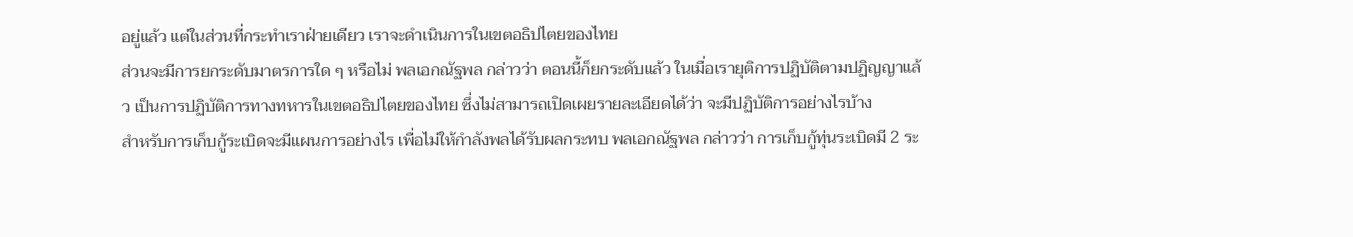อยู่แล้ว แต่ในส่วนที่กระทำเราฝ่ายเดียว เราจะดำเนินการในเขตอธิปไตยของไทย
ส่วนจะมีการยกระดับมาตรการใด ๆ หรือไม่ พลเอกณัฐพล กล่าวว่า ตอนนี้ก็ยกระดับแล้ว ในเมื่อเรายุติการปฏิบัติตามปฏิญญาแล้ว เป็นการปฏิบัติการทางทหารในเขตอธิปไตยของไทย ซึ่งไม่สามารถเปิดเผยรายละเอียดได้ว่า จะมีปฏิบัติการอย่างไรบ้าง
สำหรับการเก็บกู้ระเบิดจะมีแผนการอย่างไร เพื่อไม่ให้กำลังพลได้รับผลกระทบ พลเอกณัฐพล กล่าวว่า การเก็บกู้ทุ่นระเบิดมี 2 ระ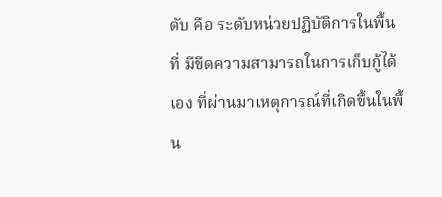ดับ คือ ระดับหน่วยปฏิบัติการในพื้นที่ มีขีดความสามารถในการเก็บกู้ได้เอง ที่ผ่านมาเหตุการณ์ที่เกิดขึ้นในพื้น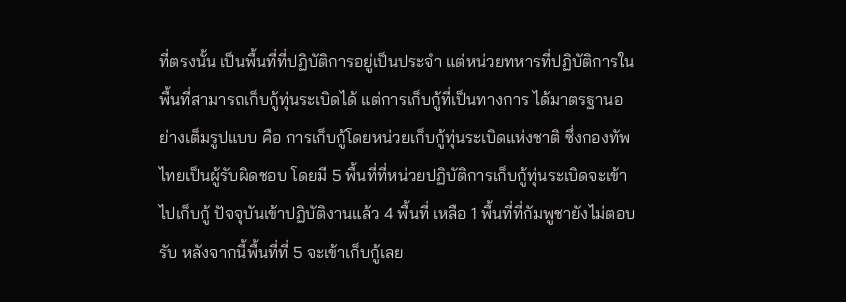ที่ตรงนั้น เป็นพื้นที่ที่ปฏิบัติการอยู่เป็นประจำ แต่หน่วยทหารที่ปฏิบัติการในพื้นที่สามารถเก็บกู้ทุ่นระเบิดได้ แต่การเก็บกู้ที่เป็นทางการ ได้มาตรฐานอย่างเต็มรูปแบบ คือ การเก็บกู้โดยหน่วยเก็บกู้ทุ่นระเบิดแห่งชาติ ซึ่งกองทัพไทยเป็นผู้รับผิดชอบ โดยมี 5 พื้นที่ที่หน่วยปฏิบัติการเก็บกู้ทุ่นระเบิดจะเข้าไปเก็บกู้ ปัจจุบันเข้าปฏิบัติงานแล้ว 4 พื้นที่ เหลือ 1 พื้นที่ที่กัมพูชายังไม่ตอบรับ หลังจากนี้พื้นที่ที่ 5 จะเข้าเก็บกู้เลย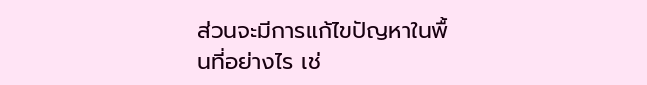ส่วนจะมีการแก้ไขปัญหาในพื้นที่อย่างไร เช่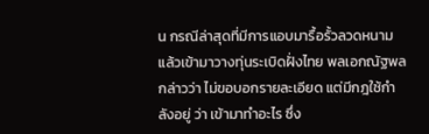น กรณีล่าสุดที่มีการแอบมารื้อรั้วลวดหนาม แล้วเข้ามาวางทุ่นระเบิดฝั่งไทย พลเอกณัฐพล กล่าวว่า ไม่ขอบอกรายละเอียด แต่มีกฎใช้กำลังอยู่ ว่า เข้ามาทำอะไร ซึ่ง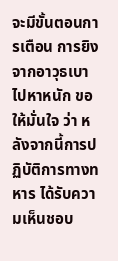จะมีขั้นตอนการเตือน การยิง จากอาวุธเบาไปหาหนัก ขอให้มั่นใจ ว่า หลังจากนี้การปฏิบัติการทางทหาร ได้รับความเห็นชอบ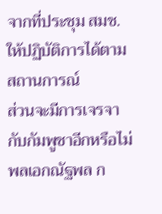จากที่ประชุม สมช. ให้ปฏิบัติการได้ตามสถานการณ์
ส่วนจะมีการเจรจากับกัมพูชาอีกหรือไม่ พลเอกณัฐพล ก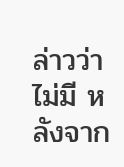ล่าวว่า ไม่มี หลังจาก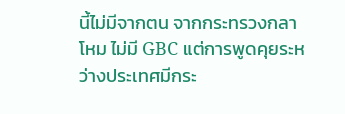นี้ไม่มีจากตน จากกระทรวงกลาโหม ไม่มี GBC แต่การพูดคุยระหว่างประเทศมีกระ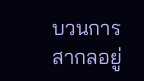บวนการสากลอยู่